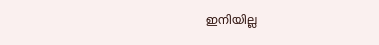ഇനിയില്ല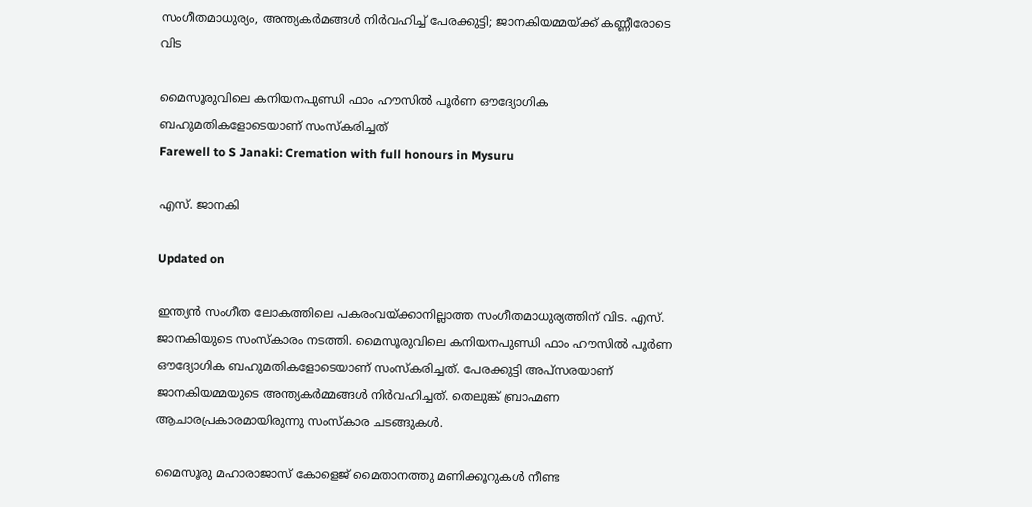സംഗീതമാധുര്യം, അന്ത്യകർമങ്ങൾ നിർവഹിച്ച് പേരക്കുട്ടി; ജാനകിയമ്മയ്ക്ക് കണ്ണീരോടെ വിട

മൈസൂരുവിലെ കനിയനപുണ്ഡി ഫാം ഹൗസിൽ പൂർണ ഔദ്യോഗിക ബഹുമതികളോടെയാണ് സംസ്കരിച്ചത്
Farewell to S Janaki: Cremation with full honours in Mysuru

എസ്. ജാനകി

Updated on

ഇന്ത്യൻ സംഗീത ലോകത്തിലെ പകരംവയ്ക്കാനില്ലാത്ത സംഗീതമാധുര്യത്തിന് വിട. എസ്. ജാനകിയുടെ സംസ്കാരം നടത്തി. മൈസൂരുവിലെ കനിയനപുണ്ഡി ഫാം ഹൗസിൽ പൂർണ ഔദ്യോഗിക ബഹുമതികളോടെയാണ് സംസ്കരിച്ചത്. പേരക്കുട്ടി അപ്സരയാണ് ജാനകിയമ്മയുടെ അന്ത്യകർമ്മങ്ങൾ നിർവഹിച്ചത്. തെലുങ്ക് ബ്രാഹ്മണ ആചാരപ്രകാരമായിരുന്നു സംസ്കാര ചടങ്ങുകൾ.

മൈസൂരു മഹാരാജാസ് കോളെജ് മൈതാനത്തു മണിക്കൂറുകൾ നീണ്ട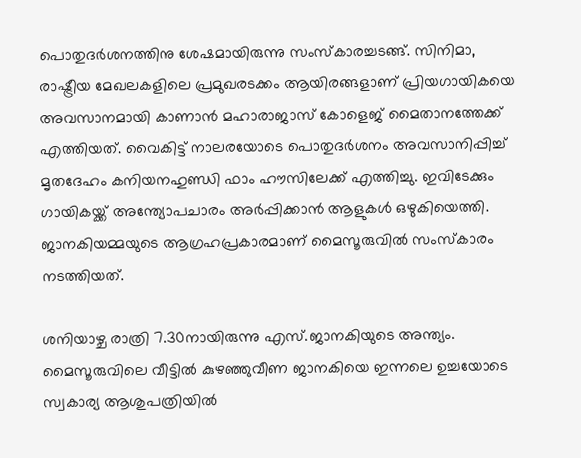പൊതുദർശനത്തിനു ശേഷമായിരുന്നു സംസ്കാരച്ചടങ്ങ്. സിനിമാ, രാഷ്ട്രീയ മേഖലകളിലെ പ്രമുഖരടക്കം ആയിരങ്ങളാണ് പ്രിയഗായികയെ അവസാനമായി കാണാൻ മഹാരാജാസ് കോളെജ് മൈതാനത്തേക്ക് എത്തിയത്. വൈകിട്ട് നാലരയോടെ പൊതുദർശനം അവസാനിപ്പിച്ച് മൃതദേഹം കനിയനഹുണ്ഡി ഫാം ഹൗസിലേക്ക് എത്തിച്ചു. ഇവിടേക്കും ഗായികയ്ക്ക് അന്ത്യോപചാരം അർപ്പിക്കാൻ ആളുകൾ ഒഴുകിയെത്തി. ജാനകിയമ്മയുടെ ആഗ്രഹപ്രകാരമാണ് മൈസൂരുവിൽ സംസ്കാരം നടത്തിയത്.

ശനിയാഴ്ച രാത്രി 7.30നായിരുന്നു എസ്.ജാനകിയുടെ അന്ത്യം. മൈസൂരുവിലെ വീട്ടിൽ കുഴഞ്ഞുവീണ ജാനകിയെ ഇന്നലെ ഉച്ചയോടെ സ്വകാര്യ ആശുപത്രിയിൽ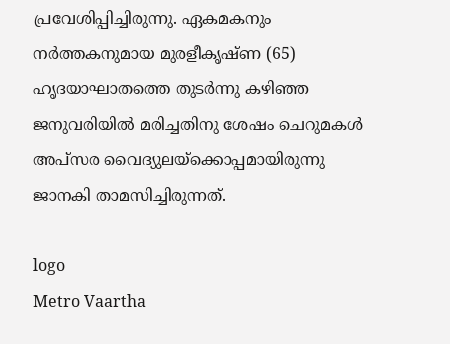പ്രവേശിപ്പിച്ചിരുന്നു. ഏകമകനും നർത്തകനുമായ മുരളീകൃഷ്‌ണ (65) ഹൃദയാഘാതത്തെ തുടർന്നു കഴിഞ്ഞ ജനുവരിയിൽ മരിച്ചതിനു ശേഷം ചെറുമകൾ അപ്സര വൈദ്യുലയ്ക്കൊപ്പമായിരുന്നു ജാനകി താമസിച്ചിരുന്നത്.

logo
Metro Vaartha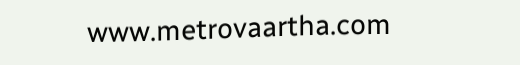www.metrovaartha.com